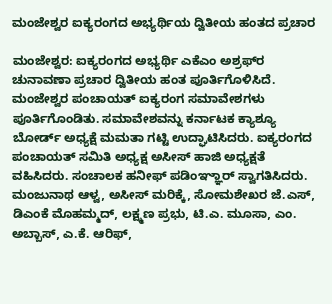ಮಂಜೇಶ್ವರ ಐಕ್ಯರಂಗದ ಅಭ್ಯರ್ಥಿಯ ದ್ವಿತೀಯ ಹಂತದ ಪ್ರಚಾರ

ಮಂಜೇಶ್ವರ: ಐಕ್ಯರಂಗದ ಅಭ್ಯರ್ಥಿ ಎಕೆಎಂ ಅಶ್ರಫ್‌ರ ಚುನಾವಣಾ ಪ್ರಚಾರ ದ್ವಿತೀಯ ಹಂತ ಪೂರ್ತಿಗೊಳಿಸಿದೆ. ಮಂಜೇಶ್ವರ ಪಂಚಾಯತ್ ಐಕ್ಯರಂಗ ಸಮಾವೇಶಗಳು ಪೂರ್ತಿಗೊಂಡಿತು. ಸಮಾವೇಶವನ್ನು ಕರ್ನಾಟಕ ಕ್ಯಾಶ್ಯೂ ಬೋರ್ಡ್ ಅಧ್ಯಕ್ಷೆ ಮಮತಾ ಗಟ್ಟಿ ಉದ್ಘಾಟಿಸಿದರು. ಐಕ್ಯರಂಗದ ಪಂಚಾಯತ್ ಸಮಿತಿ ಅಧ್ಯಕ್ಷ ಅಸೀಸ್ ಹಾಜಿ ಅಧ್ಯಕ್ಷತೆ ವಹಿಸಿದರು. ಸಂಚಾಲಕ ಹನೀಫ್ ಪಡಿಂಞ್ಞಾರ್ ಸ್ವಾಗತಿಸಿದರು. ಮಂಜುನಾಥ ಆಳ್ವ, ಅಸೀಸ್ ಮರಿಕ್ಕೆ, ಸೋಮಶೇಖರ ಜೆ.ಎಸ್, ಡಿಎಂಕೆ ಮೊಹಮ್ಮದ್, ಲಕ್ಷ್ಮಣ ಪ್ರಭು, ಟಿ.ಎ. ಮೂಸಾ, ಎಂ. ಅಬ್ಬಾಸ್, ಎ.ಕೆ. ಆರಿಫ್,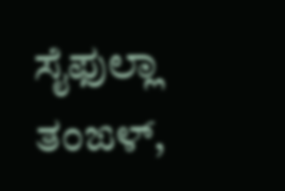ಸೈಫುಲ್ಲಾ ತಂಙಳ್,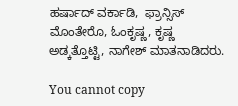ಹರ್ಷಾದ್ ವರ್ಕಾಡಿ,  ಫ್ರಾನ್ಸಿಸ್ ಮೊಂತೇರೊ, ಓಂಕೃಷ್ಣ, ಕೃಷ್ಣ ಅಡ್ಕತ್ತೊಟ್ಟಿ, ನಾಗೇಶ್ ಮಾತನಾಡಿದರು.

You cannot copy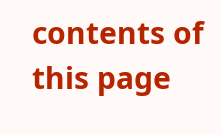contents of this page